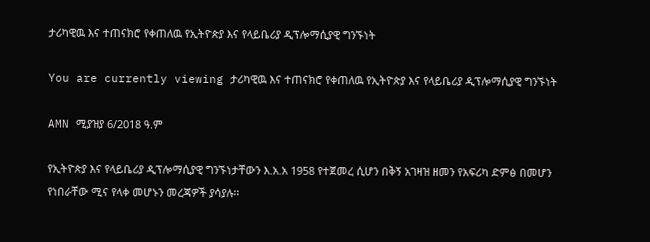ታሪካዊዉ እና ተጠናክሮ የቀጠለዉ የኢትዮጵያ እና የላይቤሪያ ዲፕሎማሲያዊ ግንኙነት

You are currently viewing ታሪካዊዉ እና ተጠናክሮ የቀጠለዉ የኢትዮጵያ እና የላይቤሪያ ዲፕሎማሲያዊ ግንኙነት

AMN ሚያዝያ 6/2018 ዓ.ም

የኢትዮጵያ እና የላይቤሪያ ዲፕሎማሲያዊ ግንኙነታቸውን እ.አ.አ 1958 የተጀመረ ሲሆን በቅኝ አገዛዝ ዘመን የአፍሪካ ድምፅ በመሆን የነበራቸው ሚና የላቀ መሆኑን መረጃዎች ያሳያሉ፡፡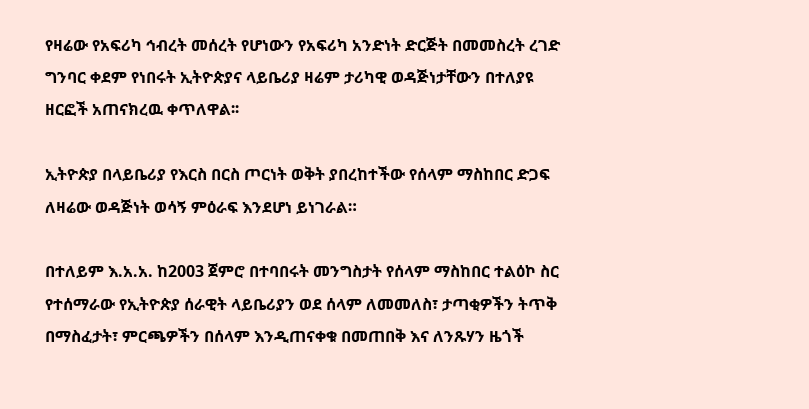የዛሬው የአፍሪካ ኅብረት መሰረት የሆነውን የአፍሪካ አንድነት ድርጅት በመመስረት ረገድ ግንባር ቀደም የነበሩት ኢትዮጵያና ላይቤሪያ ዛሬም ታሪካዊ ወዳጅነታቸውን በተለያዩ ዘርፎች አጠናክረዉ ቀጥለዋል፡፡

ኢትዮጵያ በላይቤሪያ የእርስ በርስ ጦርነት ወቅት ያበረከተችው የሰላም ማስከበር ድጋፍ ለዛሬው ወዳጅነት ወሳኝ ምዕራፍ እንደሆነ ይነገራል።

በተለይም እ.አ.አ. ከ2003 ጀምሮ በተባበሩት መንግስታት የሰላም ማስከበር ተልዕኮ ስር የተሰማራው የኢትዮጵያ ሰራዊት ላይቤሪያን ወደ ሰላም ለመመለስ፣ ታጣቂዎችን ትጥቅ በማስፈታት፣ ምርጫዎችን በሰላም እንዲጠናቀቁ በመጠበቅ እና ለንጹሃን ዜጎች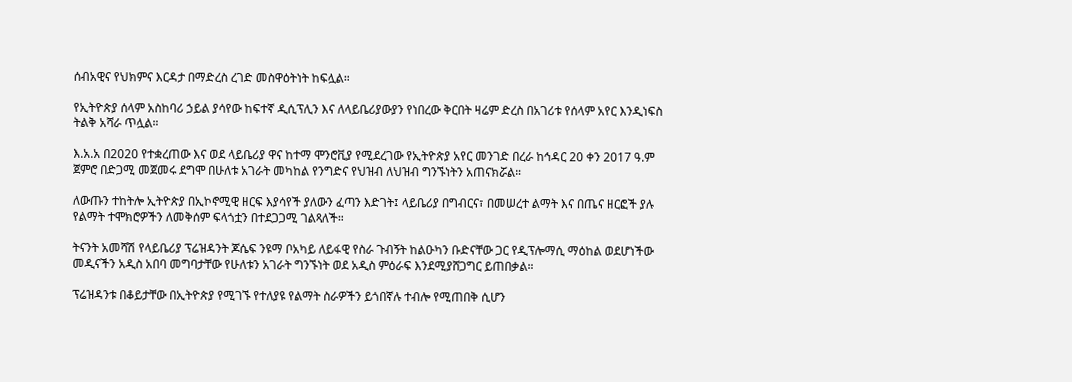ሰብአዊና የህክምና እርዳታ በማድረስ ረገድ መስዋዕትነት ከፍሏል።

የኢትዮጵያ ሰላም አስከባሪ ኃይል ያሳየው ከፍተኛ ዲሲፕሊን እና ለላይቤሪያውያን የነበረው ቅርበት ዛሬም ድረስ በአገሪቱ የሰላም አየር እንዲነፍስ ትልቅ አሻራ ጥሏል።

እ.አ.አ በ2020 የተቋረጠው እና ወደ ላይቤሪያ ዋና ከተማ ሞንሮቪያ የሚደረገው የኢትዮጵያ አየር መንገድ በረራ ከኅዳር 20 ቀን 2017 ዓ.ም ጀምሮ በድጋሚ መጀመሩ ደግሞ በሁለቱ አገራት መካከል የንግድና የህዝብ ለህዝብ ግንኙነትን አጠናክሯል።

ለውጡን ተከትሎ ኢትዮጵያ በኢኮኖሚዊ ዘርፍ እያሳየች ያለውን ፈጣን እድገት፤ ላይቤሪያ በግብርና፣ በመሠረተ ልማት እና በጤና ዘርፎች ያሉ የልማት ተሞክሮዎችን ለመቅሰም ፍላጎቷን በተደጋጋሚ ገልጻለች።

ትናንት አመሻሽ የላይቤሪያ ፕሬዝዳንት ጆሴፍ ንዩማ ቦአካይ ለይፋዊ የስራ ጉብኝት ከልዑካን ቡድናቸው ጋር የዲፕሎማሲ ማዕከል ወደሆነችው መዲናችን አዲስ አበባ መግባታቸው የሁለቱን አገራት ግንኙነት ወደ አዲስ ምዕራፍ እንደሚያሸጋግር ይጠበቃል።

ፕሬዝዳንቱ በቆይታቸው በኢትዮጵያ የሚገኙ የተለያዩ የልማት ስራዎችን ይጎበኛሉ ተብሎ የሚጠበቅ ሲሆን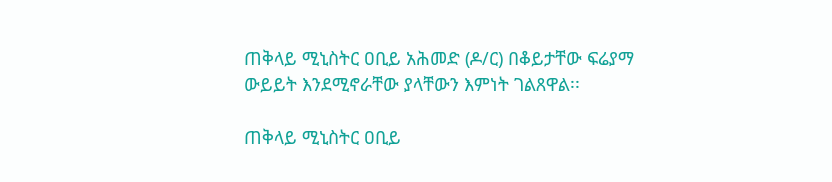ጠቅላይ ሚኒስትር ዐቢይ አሕመድ (ዶ/ር) በቆይታቸው ፍሬያማ ውይይት እንደሚኖራቸው ያላቸውን እምነት ገልጸዋል፡፡

ጠቅላይ ሚኒስትር ዐቢይ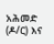አሕመድ (ዶ/ር) እና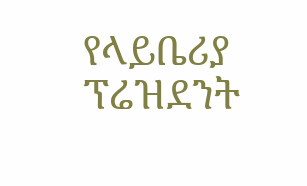የላይቤሪያ ፕሬዝደንት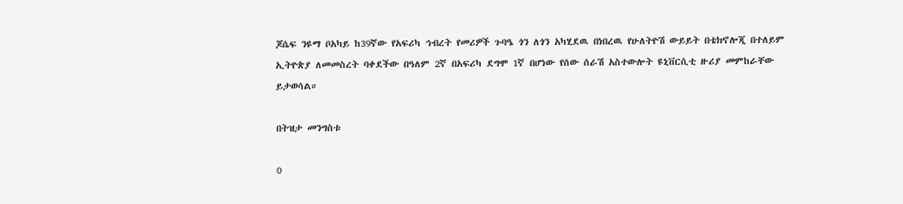ጆሴፍ ንዩማ ቦአካይ ከ39ኛው የአፍሪካ ኅብረት የመሪዎች ጉባዔ ጎን ለጎን አካሂደዉ በነበረዉ የሁለትዮሽ ውይይት በቴክኖሎጂ በተለይም ኢትዮጵያ ለመመስረት ባቀደችው በዓለም 2ኛ በአፍሪካ ደግሞ 1ኛ በሆነው የሰው ሰራሽ አስተውሎት ዩኒቨርሲቲ ዙሪያ መምከራቸው ይታወሳል።

በትዝታ መንግስቱ

0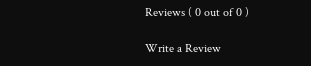Reviews ( 0 out of 0 )

Write a Review